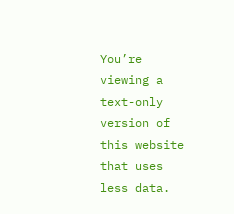You’re viewing a text-only version of this website that uses less data.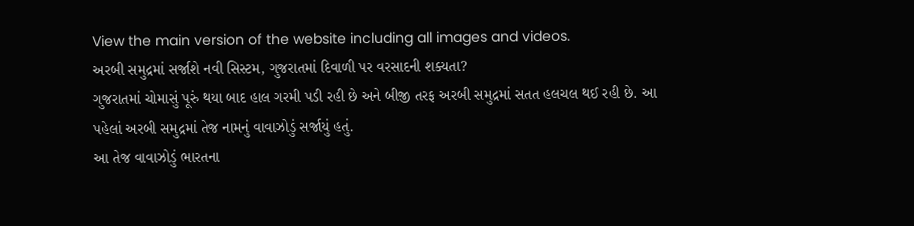View the main version of the website including all images and videos.
અરબી સમુદ્રમાં સર્જાશે નવી સિસ્ટમ, ગુજરાતમાં દિવાળી પર વરસાદની શક્યતા?
ગુજરાતમાં ચોમાસું પૂરું થયા બાદ હાલ ગરમી પડી રહી છે અને બીજી તરફ અરબી સમુદ્રમાં સતત હલચલ થઈ રહી છે. આ પહેલાં અરબી સમુદ્રમાં તેજ નામનું વાવાઝોડું સર્જાયું હતું.
આ તેજ વાવાઝોડું ભારતના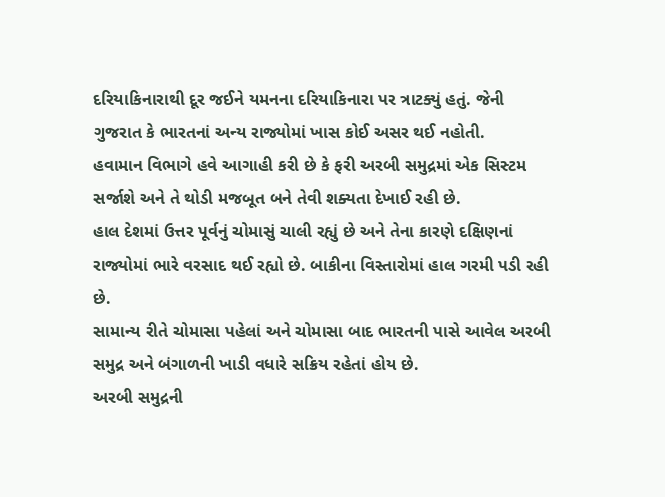દરિયાકિનારાથી દૂર જઈને યમનના દરિયાકિનારા પર ત્રાટક્યું હતું. જેની ગુજરાત કે ભારતનાં અન્ય રાજ્યોમાં ખાસ કોઈ અસર થઈ નહોતી.
હવામાન વિભાગે હવે આગાહી કરી છે કે ફરી અરબી સમુદ્રમાં એક સિસ્ટમ સર્જાશે અને તે થોડી મજબૂત બને તેવી શક્યતા દેખાઈ રહી છે.
હાલ દેશમાં ઉત્તર પૂર્વનું ચોમાસું ચાલી રહ્યું છે અને તેના કારણે દક્ષિણનાં રાજ્યોમાં ભારે વરસાદ થઈ રહ્યો છે. બાકીના વિસ્તારોમાં હાલ ગરમી પડી રહી છે.
સામાન્ય રીતે ચોમાસા પહેલાં અને ચોમાસા બાદ ભારતની પાસે આવેલ અરબી સમુદ્ર અને બંગાળની ખાડી વધારે સક્રિય રહેતાં હોય છે.
અરબી સમુદ્રની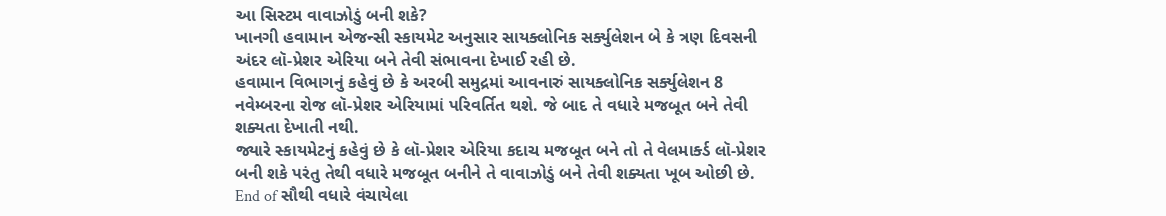આ સિસ્ટમ વાવાઝોડું બની શકે?
ખાનગી હવામાન એજન્સી સ્કાયમેટ અનુસાર સાયક્લોનિક સર્ક્યુલેશન બે કે ત્રણ દિવસની અંદર લૉ-પ્રેશર એરિયા બને તેવી સંભાવના દેખાઈ રહી છે.
હવામાન વિભાગનું કહેવું છે કે અરબી સમુદ્રમાં આવનારું સાયક્લોનિક સર્ક્યુલેશન 8 નવેમ્બરના રોજ લૉ-પ્રેશર એરિયામાં પરિવર્તિત થશે. જે બાદ તે વધારે મજબૂત બને તેવી શક્યતા દેખાતી નથી.
જ્યારે સ્કાયમેટનું કહેવું છે કે લૉ-પ્રેશર એરિયા કદાચ મજબૂત બને તો તે વેલમાર્ક્ડ લૉ-પ્રેશર બની શકે પરંતુ તેથી વધારે મજબૂત બનીને તે વાવાઝોડું બને તેવી શક્યતા ખૂબ ઓછી છે.
End of સૌથી વધારે વંચાયેલા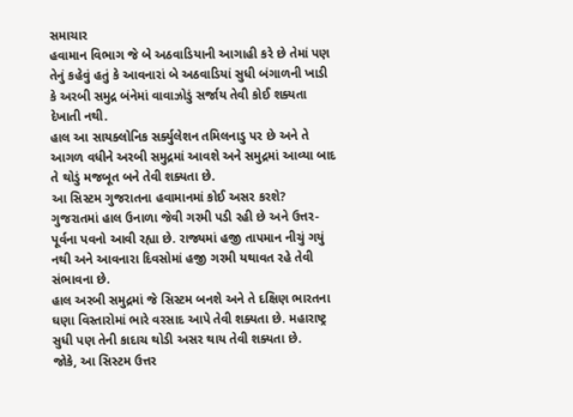સમાચાર
હવામાન વિભાગ જે બે અઠવાડિયાની આગાહી કરે છે તેમાં પણ તેનું કહેવું હતું કે આવનારાં બે અઠવાડિયાં સુધી બંગાળની ખાડી કે અરબી સમુદ્ર બંનેમાં વાવાઝોડું સર્જાય તેવી કોઈ શક્યતા દેખાતી નથી.
હાલ આ સાયક્લોનિક સર્ક્યુલેશન તમિલનાડુ પર છે અને તે આગળ વધીને અરબી સમુદ્રમાં આવશે અને સમુદ્રમાં આવ્યા બાદ તે થોડું મજબૂત બને તેવી શક્યતા છે.
આ સિસ્ટમ ગુજરાતના હવામાનમાં કોઈ અસર કરશે?
ગુજરાતમાં હાલ ઉનાળા જેવી ગરમી પડી રહી છે અને ઉત્તર-પૂર્વના પવનો આવી રહ્યા છે. રાજ્યમાં હજી તાપમાન નીચું ગયું નથી અને આવનારા દિવસોમાં હજી ગરમી યથાવત રહે તેવી સંભાવના છે.
હાલ અરબી સમુદ્રમાં જે સિસ્ટમ બનશે અને તે દક્ષિણ ભારતના ઘણા વિસ્તારોમાં ભારે વરસાદ આપે તેવી શક્યતા છે. મહારાષ્ટ્ર સુધી પણ તેની કાદાચ થોડી અસર થાય તેવી શક્યતા છે.
જોકે, આ સિસ્ટમ ઉત્તર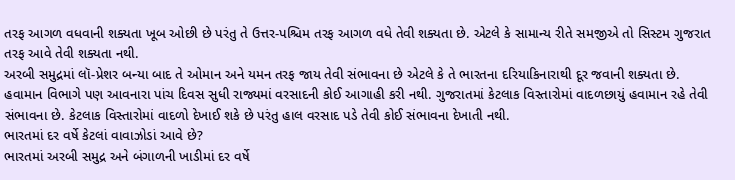તરફ આગળ વધવાની શક્યતા ખૂબ ઓછી છે પરંતુ તે ઉત્તર-પશ્ચિમ તરફ આગળ વધે તેવી શક્યતા છે. એટલે કે સામાન્ય રીતે સમજીએ તો સિસ્ટમ ગુજરાત તરફ આવે તેવી શક્યતા નથી.
અરબી સમુદ્રમાં લૉ-પ્રેશર બન્યા બાદ તે ઓમાન અને યમન તરફ જાય તેવી સંભાવના છે એટલે કે તે ભારતના દરિયાકિનારાથી દૂર જવાની શક્યતા છે.
હવામાન વિભાગે પણ આવનારા પાંચ દિવસ સુધી રાજ્યમાં વરસાદની કોઈ આગાહી કરી નથી. ગુજરાતમાં કેટલાક વિસ્તારોમાં વાદળછાયું હવામાન રહે તેવી સંભાવના છે. કેટલાક વિસ્તારોમાં વાદળો દેખાઈ શકે છે પરંતુ હાલ વરસાદ પડે તેવી કોઈ સંભાવના દેખાતી નથી.
ભારતમાં દર વર્ષે કેટલાં વાવાઝોડાં આવે છે?
ભારતમાં અરબી સમુદ્ર અને બંગાળની ખાડીમાં દર વર્ષે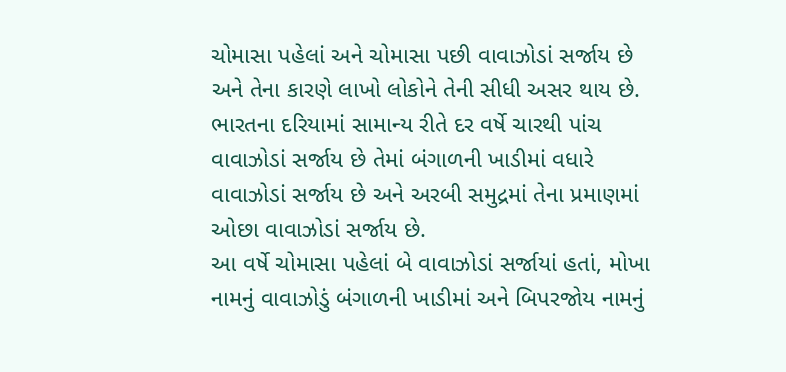ચોમાસા પહેલાં અને ચોમાસા પછી વાવાઝોડાં સર્જાય છે અને તેના કારણે લાખો લોકોને તેની સીધી અસર થાય છે.
ભારતના દરિયામાં સામાન્ય રીતે દર વર્ષે ચારથી પાંચ વાવાઝોડાં સર્જાય છે તેમાં બંગાળની ખાડીમાં વધારે વાવાઝોડાં સર્જાય છે અને અરબી સમુદ્રમાં તેના પ્રમાણમાં ઓછા વાવાઝોડાં સર્જાય છે.
આ વર્ષે ચોમાસા પહેલાં બે વાવાઝોડાં સર્જાયાં હતાં, મોખા નામનું વાવાઝોડું બંગાળની ખાડીમાં અને બિપરજોય નામનું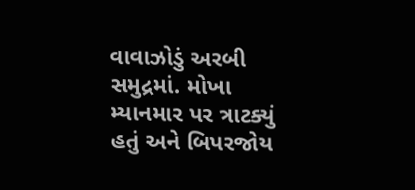વાવાઝોડું અરબી સમુદ્રમાં. મોખા મ્યાનમાર પર ત્રાટક્યું હતું અને બિપરજોય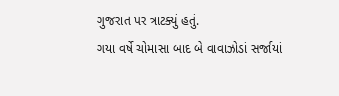ગુજરાત પર ત્રાટક્યું હતું.
ગયા વર્ષે ચોમાસા બાદ બે વાવાઝોડાં સર્જાયાં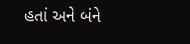હતાં અને બંને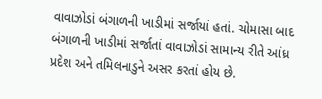વાવાઝોડાં બંગાળની ખાડીમાં સર્જાયાં હતાં. ચોમાસા બાદ બંગાળની ખાડીમાં સર્જાતાં વાવાઝોડાં સામાન્ય રીતે આંધ્ર પ્રદેશ અને તમિલનાડુને અસર કરતાં હોય છે.